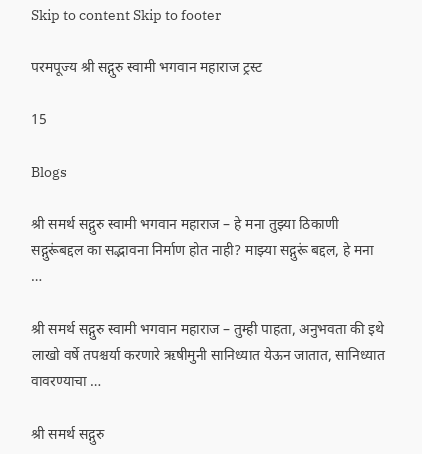Skip to content Skip to footer

परमपूज्य श्री सद्गुरु स्वामी भगवान महाराज ट्रस्ट

15

Blogs

श्री समर्थ सद्गुरु स्वामी भगवान महाराज – हे मना तुझ्या ठिकाणी सद्गुरूंबद्दल का सद्भावना निर्माण होत नाही? माझ्या सद्गुरूं बद्दल, हे मना …

श्री समर्थ सद्गुरु स्वामी भगवान महाराज – तुम्ही पाहता, अनुभवता की इथे लाखो वर्षे तपश्चर्या करणारे ऋषीमुनी सानिध्यात येऊन जातात, सानिध्यात वावरण्याचा …

श्री समर्थ सद्गुरु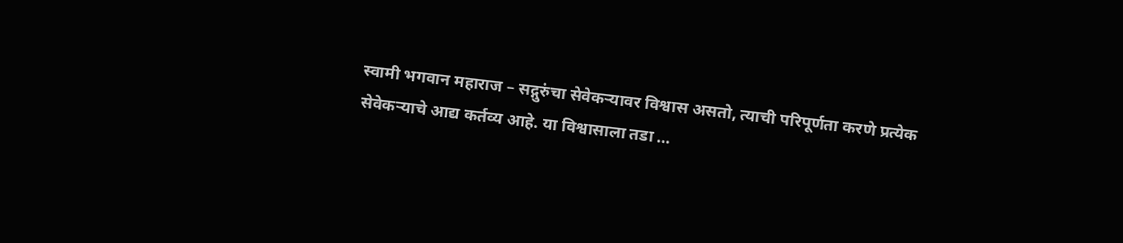स्वामी भगवान महाराज – सद्गुरुंचा सेवेकर्‍यावर विश्वास असतो, त्याची परिपूर्णता करणे प्रत्येक सेवेकऱ्याचे आद्य कर्तव्य आहे. या विश्वासाला तडा …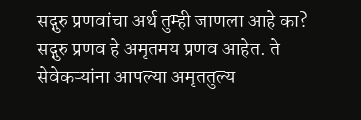सद्गुरु प्रणवांचा अर्थ तुम्ही जाणला आहे का? सद्गुरु प्रणव हे अमृतमय प्रणव आहेत. ते सेवेकऱ्यांना आपल्या अमृततुल्य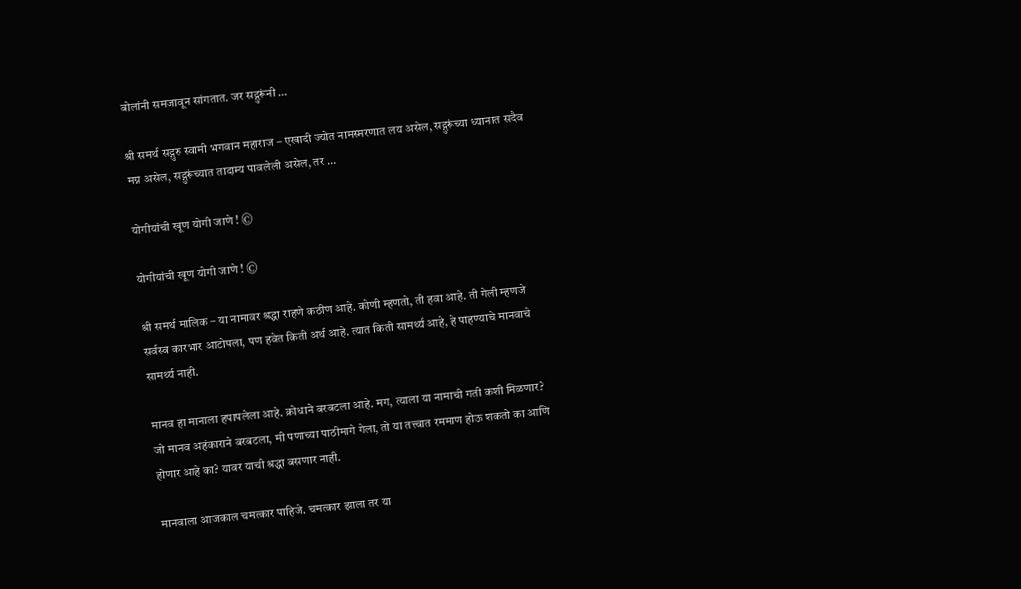बोलांनी समजावून सांगतात. जर सद्गुरूंनी …

श्री समर्थ सद्गुरु स्वामी भगवान महाराज – एखादी ज्योत नामस्मरणात लय असेल, सद्गुरूंच्या ध्यानात सदैव मग्न असेल, सद्गुरूंच्यात तादाम्य पावलेली असेल, तर …

योगीयांची खूण योगी जाणे ! ©

योगीयांची खूण योगी जाणे ! ©

श्री समर्थ मालिक – या नामावर श्रद्धा राहणे कठीण आहे. कोणी म्हणतो, ती हवा आहे. ती गेली म्हणजे सर्वस्व कारभार आटोपला, पण हवेत किती अर्थ आहे. त्यात किती सामर्थ्य आहे, हे पाहण्याचे मानवाचे सामर्थ्य नाही.

मानव हा मानाला हपापलेला आहे. क्रोधाने बरबटला आहे. मग, त्याला या नामाची गती कशी मिळणार? जो मानव अहंकाराने बरबटला, मी पणाच्या पाठीमागे गेला, तो या तत्त्वात रममाण होऊ शकतो का आणि होणार आहे का? यावर याची श्रद्धा बसणार नाही.

मानवाला आजकाल चमत्कार पाहिजे. चमत्कार झाला तर या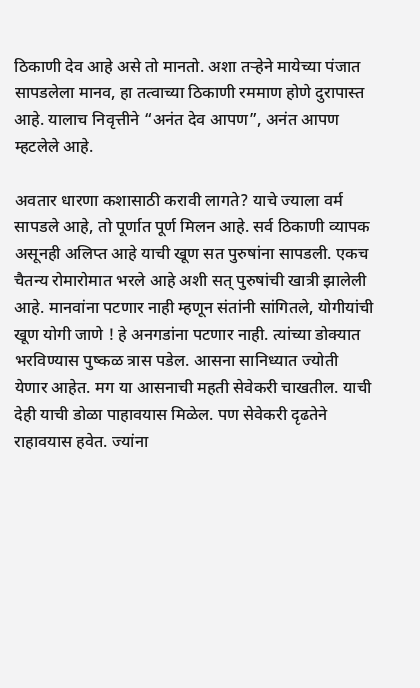ठिकाणी देव आहे असे तो मानतो. अशा तऱ्हेने मायेच्या पंजात सापडलेला मानव, हा तत्वाच्या ठिकाणी रममाण होणे दुरापास्त आहे. यालाच निवृत्तीने “अनंत देव आपण”, अनंत आपण म्हटलेले आहे.

अवतार धारणा कशासाठी करावी लागते? याचे ज्याला वर्म सापडले आहे, तो पूर्णात पूर्ण मिलन आहे. सर्व ठिकाणी व्यापक असूनही अलिप्त आहे याची खूण सत पुरुषांना सापडली. एकच चैतन्य रोमारोमात भरले आहे अशी सत् पुरुषांची खात्री झालेली आहे. मानवांना पटणार नाही म्हणून संतांनी सांगितले, योगीयांची खूण योगी जाणे ! हे अनगडांना पटणार नाही. त्यांच्या डोक्यात भरविण्यास पुष्कळ त्रास पडेल. आसना सानिध्यात ज्योती येणार आहेत. मग या आसनाची महती सेवेकरी चाखतील. याची देही याची डोळा पाहावयास मिळेल. पण सेवेकरी दृढतेने राहावयास हवेत. ज्यांना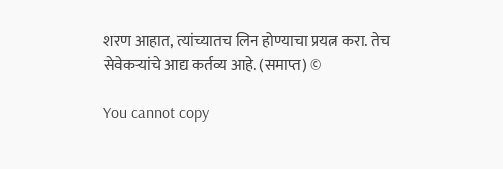शरण आहात, त्यांच्यातच लिन होण्याचा प्रयत्न करा. तेच सेवेकऱ्यांचे आद्य कर्तव्य आहे. (समाप्त) ©

You cannot copy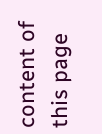content of this page